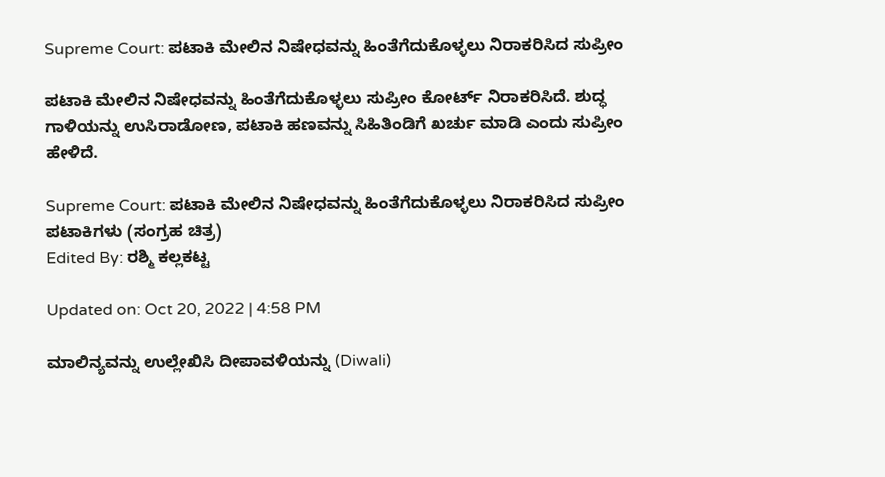Supreme Court: ಪಟಾಕಿ ಮೇಲಿನ ನಿಷೇಧವನ್ನು ಹಿಂತೆಗೆದುಕೊಳ್ಳಲು ನಿರಾಕರಿಸಿದ ಸುಪ್ರೀಂ

ಪಟಾಕಿ ಮೇಲಿನ ನಿಷೇಧವನ್ನು ಹಿಂತೆಗೆದುಕೊಳ್ಳಲು ಸುಪ್ರೀಂ ಕೋರ್ಟ್ ನಿರಾಕರಿಸಿದೆ. ಶುದ್ಧ ಗಾಳಿಯನ್ನು ಉಸಿರಾಡೋಣ, ಪಟಾಕಿ ಹಣವನ್ನು ಸಿಹಿತಿಂಡಿಗೆ ಖರ್ಚು ಮಾಡಿ ಎಂದು ಸುಪ್ರೀಂ ಹೇಳಿದೆ.

Supreme Court: ಪಟಾಕಿ ಮೇಲಿನ ನಿಷೇಧವನ್ನು ಹಿಂತೆಗೆದುಕೊಳ್ಳಲು ನಿರಾಕರಿಸಿದ ಸುಪ್ರೀಂ
ಪಟಾಕಿಗಳು (ಸಂಗ್ರಹ ಚಿತ್ರ)
Edited By: ರಶ್ಮಿ ಕಲ್ಲಕಟ್ಟ

Updated on: Oct 20, 2022 | 4:58 PM

ಮಾಲಿನ್ಯವನ್ನು ಉಲ್ಲೇಖಿಸಿ ದೀಪಾವಳಿಯನ್ನು (Diwali)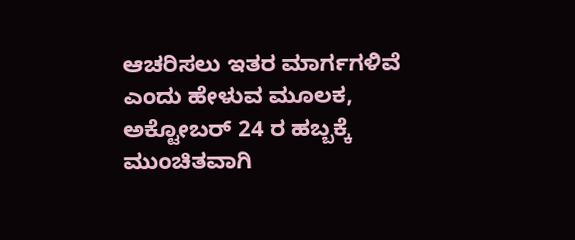ಆಚರಿಸಲು ಇತರ ಮಾರ್ಗಗಳಿವೆ ಎಂದು ಹೇಳುವ ಮೂಲಕ, ಅಕ್ಟೋಬರ್ 24 ರ ಹಬ್ಬಕ್ಕೆ ಮುಂಚಿತವಾಗಿ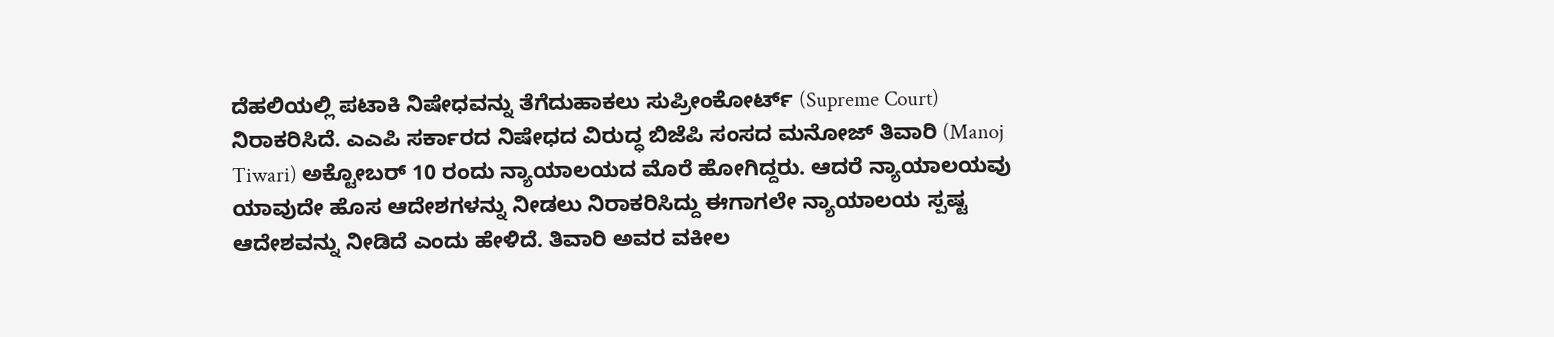ದೆಹಲಿಯಲ್ಲಿ ಪಟಾಕಿ ನಿಷೇಧವನ್ನು ತೆಗೆದುಹಾಕಲು ಸುಪ್ರೀಂಕೋರ್ಟ್ (Supreme Court) ನಿರಾಕರಿಸಿದೆ. ಎಎಪಿ ಸರ್ಕಾರದ ನಿಷೇಧದ ವಿರುದ್ಧ ಬಿಜೆಪಿ ಸಂಸದ ಮನೋಜ್ ತಿವಾರಿ (Manoj Tiwari) ಅಕ್ಟೋಬರ್ 10 ರಂದು ನ್ಯಾಯಾಲಯದ ಮೊರೆ ಹೋಗಿದ್ದರು. ಆದರೆ ನ್ಯಾಯಾಲಯವು ಯಾವುದೇ ಹೊಸ ಆದೇಶಗಳನ್ನು ನೀಡಲು ನಿರಾಕರಿಸಿದ್ದು ಈಗಾಗಲೇ ನ್ಯಾಯಾಲಯ ಸ್ಪಷ್ಟ ಆದೇಶವನ್ನು ನೀಡಿದೆ ಎಂದು ಹೇಳಿದೆ. ತಿವಾರಿ ಅವರ ವಕೀಲ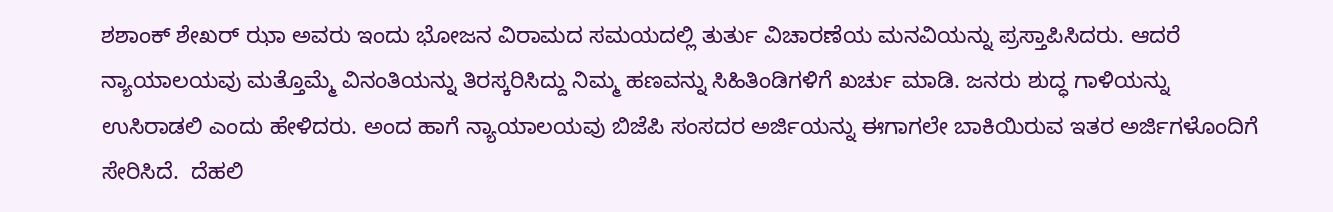ಶಶಾಂಕ್ ಶೇಖರ್ ಝಾ ಅವರು ಇಂದು ಭೋಜನ ವಿರಾಮದ ಸಮಯದಲ್ಲಿ ತುರ್ತು ವಿಚಾರಣೆಯ ಮನವಿಯನ್ನು ಪ್ರಸ್ತಾಪಿಸಿದರು. ಆದರೆ ನ್ಯಾಯಾಲಯವು ಮತ್ತೊಮ್ಮೆ ವಿನಂತಿಯನ್ನು ತಿರಸ್ಕರಿಸಿದ್ದು ನಿಮ್ಮ ಹಣವನ್ನು ಸಿಹಿತಿಂಡಿಗಳಿಗೆ ಖರ್ಚು ಮಾಡಿ. ಜನರು ಶುದ್ಧ ಗಾಳಿಯನ್ನು ಉಸಿರಾಡಲಿ ಎಂದು ಹೇಳಿದರು. ಅಂದ ಹಾಗೆ ನ್ಯಾಯಾಲಯವು ಬಿಜೆಪಿ ಸಂಸದರ ಅರ್ಜಿಯನ್ನು ಈಗಾಗಲೇ ಬಾಕಿಯಿರುವ ಇತರ ಅರ್ಜಿಗಳೊಂದಿಗೆ ಸೇರಿಸಿದೆ.  ದೆಹಲಿ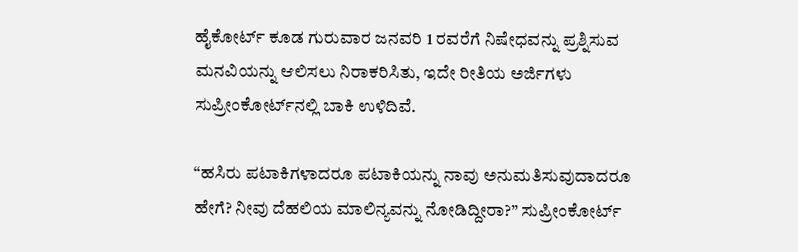ಹೈಕೋರ್ಟ್ ಕೂಡ ಗುರುವಾರ ಜನವರಿ 1 ರವರೆಗೆ ನಿಷೇಧವನ್ನು ಪ್ರಶ್ನಿಸುವ ಮನವಿಯನ್ನು ಆಲಿಸಲು ನಿರಾಕರಿಸಿತು, ಇದೇ ರೀತಿಯ ಅರ್ಜಿಗಳು ಸುಪ್ರೀಂಕೋರ್ಟ್‌ನಲ್ಲಿ ಬಾಕಿ ಉಳಿದಿವೆ.

“ಹಸಿರು ಪಟಾಕಿಗಳಾದರೂ ಪಟಾಕಿಯನ್ನು ನಾವು ಅನುಮತಿಸುವುದಾದರೂ ಹೇಗೆ? ನೀವು ದೆಹಲಿಯ ಮಾಲಿನ್ಯವನ್ನು ನೋಡಿದ್ದೀರಾ?” ಸುಪ್ರೀಂಕೋರ್ಟ್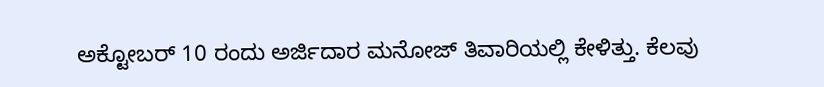ಅಕ್ಟೋಬರ್ 10 ರಂದು ಅರ್ಜಿದಾರ ಮನೋಜ್ ತಿವಾರಿಯಲ್ಲಿ ಕೇಳಿತ್ತು. ಕೆಲವು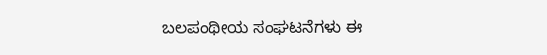ಬಲಪಂಥೀಯ ಸಂಘಟನೆಗಳು ಈ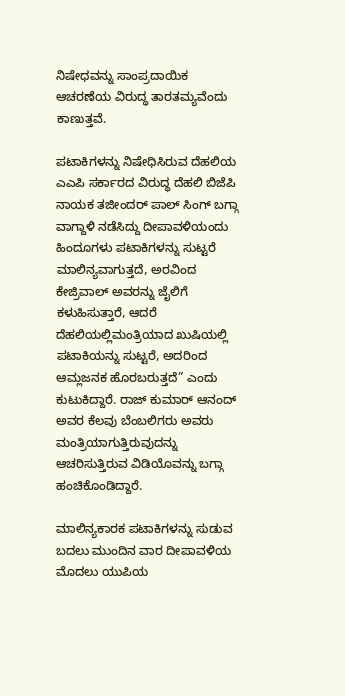ನಿಷೇಧವನ್ನು ಸಾಂಪ್ರದಾಯಿಕ ಆಚರಣೆಯ ವಿರುದ್ಧ ತಾರತಮ್ಯವೆಂದು ಕಾಣುತ್ತವೆ.

ಪಟಾಕಿಗಳನ್ನು ನಿಷೇಧಿಸಿರುವ ದೆಹಲಿಯ ಎಎಪಿ ಸರ್ಕಾರದ ವಿರುದ್ಧ ದೆಹಲಿ ಬಿಜೆಪಿ ನಾಯಕ ತಜೀಂದರ್ ಪಾಲ್ ಸಿಂಗ್ ಬಗ್ಗಾ ವಾಗ್ದಾಳಿ ನಡೆಸಿದ್ದು ದೀಪಾವಳಿಯಂದು ಹಿಂದೂಗಳು ಪಟಾಕಿಗಳನ್ನು ಸುಟ್ಟರೆ ಮಾಲಿನ್ಯವಾಗುತ್ತದೆ, ಅರವಿಂದ ಕೇಜ್ರಿವಾಲ್ ಅವರನ್ನು ಜೈಲಿಗೆ ಕಳುಹಿಸುತ್ತಾರೆ, ಆದರೆ ದೆಹಲಿಯಲ್ಲಿಮಂತ್ರಿಯಾದ ಖುಷಿಯಲ್ಲಿ ಪಟಾಕಿಯನ್ನು ಸುಟ್ಟರೆ, ಅದರಿಂದ ಆಮ್ಲಜನಕ ಹೊರಬರುತ್ತದೆ” ಎಂದು ಕುಟುಕಿದ್ದಾರೆ. ರಾಜ್ ಕುಮಾರ್ ಆನಂದ್ ಅವರ ಕೆಲವು ಬೆಂಬಲಿಗರು ಅವರು ಮಂತ್ರಿಯಾಗುತ್ತಿರುವುದನ್ನು ಆಚರಿಸುತ್ತಿರುವ ವಿಡಿಯೊವನ್ನು ಬಗ್ಗಾ ಹಂಚಿಕೊಂಡಿದ್ದಾರೆ.

ಮಾಲಿನ್ಯಕಾರಕ ಪಟಾಕಿಗಳನ್ನು ಸುಡುವ ಬದಲು ಮುಂದಿನ ವಾರ ದೀಪಾವಳಿಯ ಮೊದಲು ಯುಪಿಯ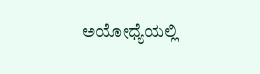ಅಯೋಧ್ಯೆಯಲ್ಲಿ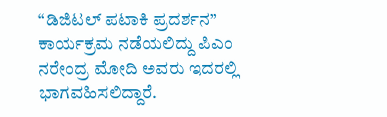“ಡಿಜಿಟಲ್ ಪಟಾಕಿ ಪ್ರದರ್ಶನ” ಕಾರ್ಯಕ್ರಮ ನಡೆಯಲಿದ್ದು ಪಿಎಂ ನರೇಂದ್ರ ಮೋದಿ ಅವರು ಇದರಲ್ಲಿ  ಭಾಗವಹಿಸಲಿದ್ದಾರೆ.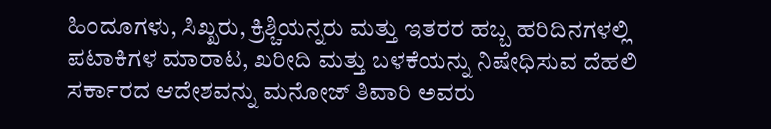ಹಿಂದೂಗಳು, ಸಿಖ್ಖರು, ಕ್ರಿಶ್ಚಿಯನ್ನರು ಮತ್ತು ಇತರರ ಹಬ್ಬ ಹರಿದಿನಗಳಲ್ಲಿ ಪಟಾಕಿಗಳ ಮಾರಾಟ, ಖರೀದಿ ಮತ್ತು ಬಳಕೆಯನ್ನು ನಿಷೇಧಿಸುವ ದೆಹಲಿ ಸರ್ಕಾರದ ಆದೇಶವನ್ನು ಮನೋಜ್ ತಿವಾರಿ ಅವರು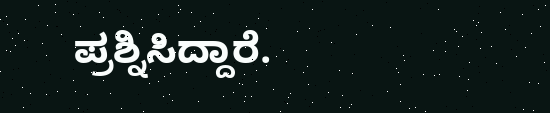ಪ್ರಶ್ನಿಸಿದ್ದಾರೆ.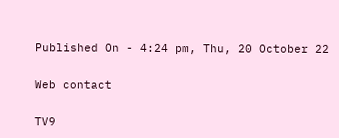Published On - 4:24 pm, Thu, 20 October 22

Web contact

TV9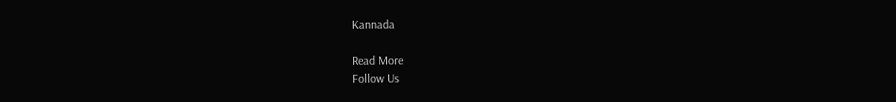Kannada

Read More
Follow Us